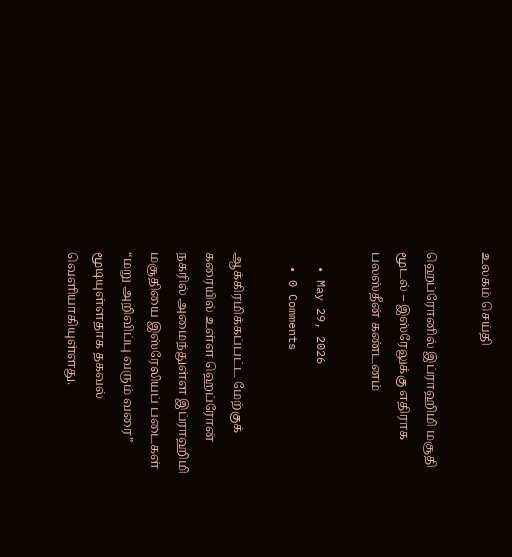உலகம் செய்தி

ஹெப்ரோனில் இப்ராஹிமி மசூதி மூடல் – இஸ்ரேலுக்கு எதிராக பலஸ்தீன் கண்டனம்

  • May 29, 2026
  • 0 Comments

ஆக்கிரமிக்கப்பட்ட மேற்குக் கரையில் உள்ள ஹெப்ரோன் நகரில் அமைந்துள்ள இப்ராஹிமி மசூதியை இஸ்ரேலியப் படைகள் “மறு அறிவிப்பு வரும் வரை” மூடியுள்ளதாக தகவல் வெளியாகியுள்ளது.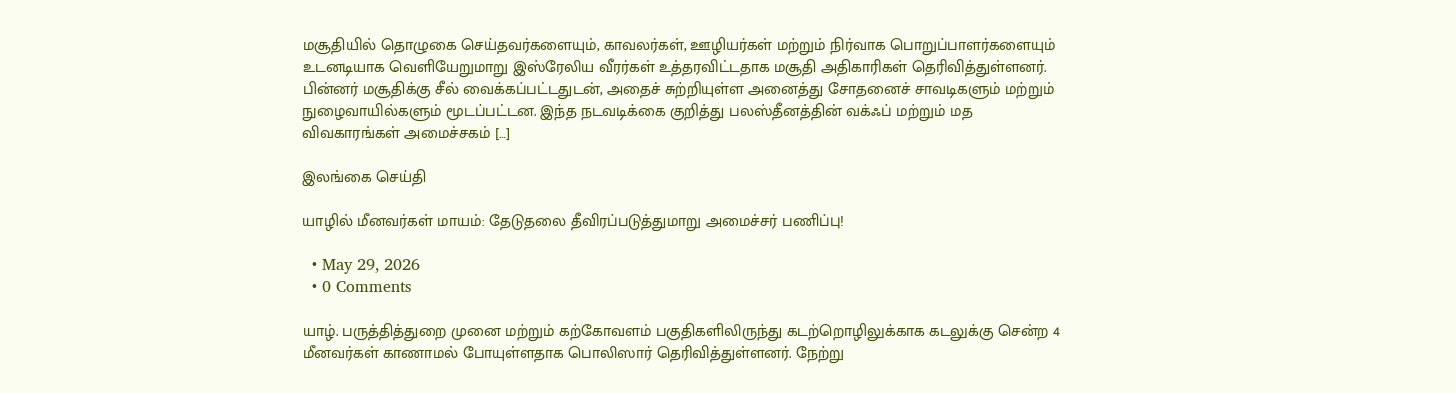மசூதியில் தொழுகை செய்தவர்களையும், காவலர்கள், ஊழியர்கள் மற்றும் நிர்வாக பொறுப்பாளர்களையும் உடனடியாக வெளியேறுமாறு இஸ்ரேலிய வீரர்கள் உத்தரவிட்டதாக மசூதி அதிகாரிகள் தெரிவித்துள்ளனர். பின்னர் மசூதிக்கு சீல் வைக்கப்பட்டதுடன், அதைச் சுற்றியுள்ள அனைத்து சோதனைச் சாவடிகளும் மற்றும் நுழைவாயில்களும் மூடப்பட்டன. இந்த நடவடிக்கை குறித்து பலஸ்தீனத்தின் வக்ஃப் மற்றும் மத விவகாரங்கள் அமைச்சகம் […]

இலங்கை செய்தி

யாழில் மீனவர்கள் மாயம்: தேடுதலை தீவிரப்படுத்துமாறு அமைச்சர் பணிப்பு!

  • May 29, 2026
  • 0 Comments

யாழ். பருத்தித்துறை முனை மற்றும் கற்கோவளம் பகுதிகளிலிருந்து கடற்றொழிலுக்காக கடலுக்கு சென்ற 4 மீனவர்கள் காணாமல் போயுள்ளதாக பொலிஸார் தெரிவித்துள்ளனர். நேற்று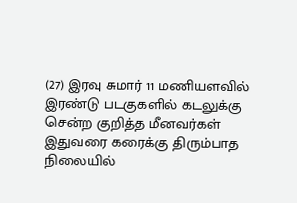(27) இரவு சுமார் 11 மணியளவில் இரண்டு படகுகளில் கடலுக்கு சென்ற குறித்த மீனவர்கள் இதுவரை கரைக்கு திரும்பாத நிலையில்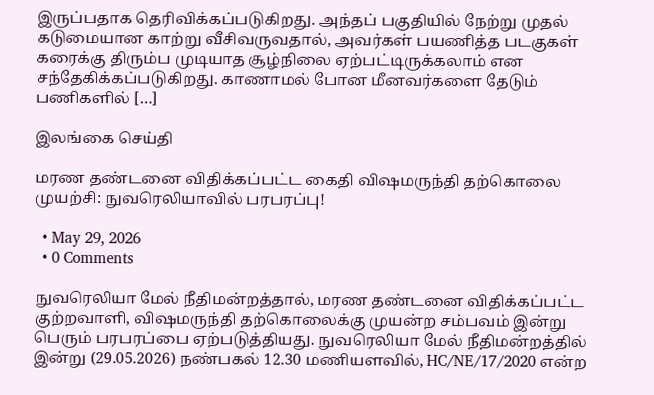இருப்பதாக தெரிவிக்கப்படுகிறது. அந்தப் பகுதியில் நேற்று முதல் கடுமையான காற்று வீசிவருவதால், அவர்கள் பயணித்த படகுகள் கரைக்கு திரும்ப முடியாத சூழ்நிலை ஏற்பட்டிருக்கலாம் என சந்தேகிக்கப்படுகிறது. காணாமல் போன மீனவர்களை தேடும் பணிகளில் […]

இலங்கை செய்தி

மரண தண்டனை விதிக்கப்பட்ட கைதி விஷமருந்தி தற்கொலை முயற்சி: நுவரெலியாவில் பரபரப்பு!

  • May 29, 2026
  • 0 Comments

நுவரெலியா மேல் நீதிமன்றத்தால், மரண தண்டனை விதிக்கப்பட்ட குற்றவாளி, விஷமருந்தி தற்கொலைக்கு முயன்ற சம்பவம் இன்று பெரும் பரபரப்பை ஏற்படுத்தியது. நுவரெலியா மேல் நீதிமன்றத்தில் இன்று (29.05.2026) நண்பகல் 12.30 மணியளவில், HC/NE/17/2020 என்ற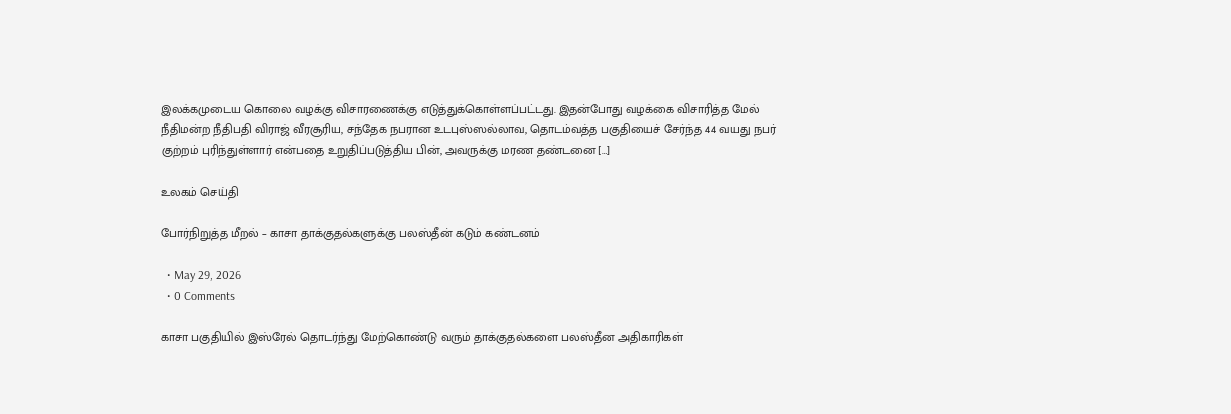இலக்கமுடைய கொலை வழக்கு விசாரணைக்கு எடுத்துக்கொள்ளப்பட்டது. இதன்போது வழக்கை விசாரித்த மேல் நீதிமன்ற நீதிபதி விராஜ் வீரசூரிய, சந்தேக நபரான உடபுஸ்ஸல்லாவ, தொடம்வத்த பகுதியைச் சேர்ந்த 44 வயது நபர் குற்றம் புரிந்துள்ளார் என்பதை உறுதிப்படுத்திய பின், அவருக்கு மரண தண்டனை […]

உலகம் செய்தி

போர்நிறுத்த மீறல் – காசா தாக்குதல்களுக்கு பலஸ்தீன் கடும் கண்டனம்

  • May 29, 2026
  • 0 Comments

காசா பகுதியில் இஸ்ரேல் தொடர்ந்து மேற்கொண்டு வரும் தாக்குதல்களை பலஸ்தீன அதிகாரிகள்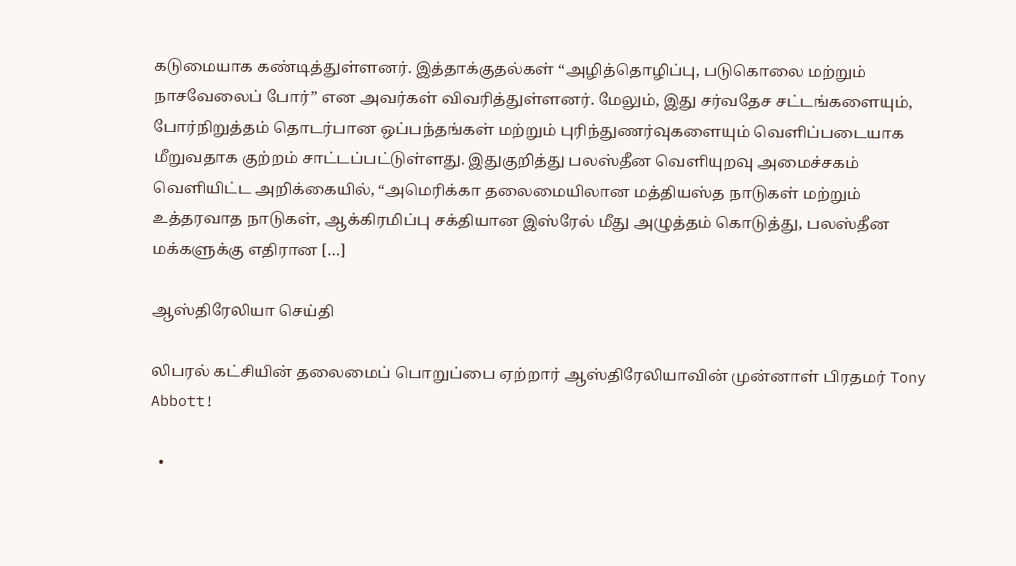கடுமையாக கண்டித்துள்ளனர். இத்தாக்குதல்கள் “அழித்தொழிப்பு, படுகொலை மற்றும் நாசவேலைப் போர்” என அவர்கள் விவரித்துள்ளனர். மேலும், இது சர்வதேச சட்டங்களையும், போர்நிறுத்தம் தொடர்பான ஒப்பந்தங்கள் மற்றும் புரிந்துணர்வுகளையும் வெளிப்படையாக மீறுவதாக குற்றம் சாட்டப்பட்டுள்ளது. இதுகுறித்து பலஸ்தீன வெளியுறவு அமைச்சகம் வெளியிட்ட அறிக்கையில், “அமெரிக்கா தலைமையிலான மத்தியஸ்த நாடுகள் மற்றும் உத்தரவாத நாடுகள், ஆக்கிரமிப்பு சக்தியான இஸ்ரேல் மீது அழுத்தம் கொடுத்து, பலஸ்தீன மக்களுக்கு எதிரான […]

ஆஸ்திரேலியா செய்தி

லிபரல் கட்சியின் தலைமைப் பொறுப்பை ஏற்றார் ஆஸ்திரேலியாவின் முன்னாள் பிரதமர் Tony Abbott!

  •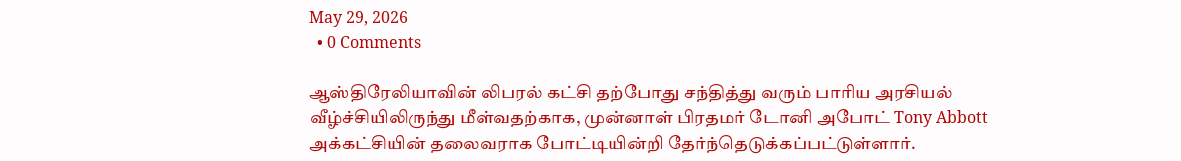May 29, 2026
  • 0 Comments

ஆஸ்திரேலியாவின் லிபரல் கட்சி தற்போது சந்தித்து வரும் பாரிய அரசியல் வீழ்ச்சியிலிருந்து மீள்வதற்காக, முன்னாள் பிரதமர் டோனி அபோட் Tony Abbott அக்கட்சியின் தலைவராக போட்டியின்றி தேர்ந்தெடுக்கப்பட்டுள்ளார்.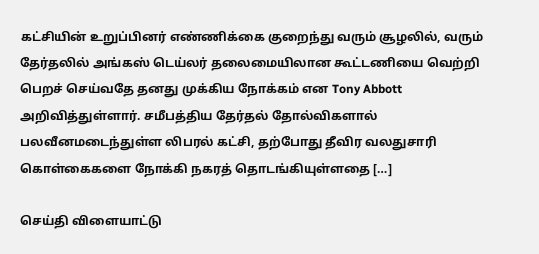கட்சியின் உறுப்பினர் எண்ணிக்கை குறைந்து வரும் சூழலில், வரும் தேர்தலில் அங்கஸ் டெய்லர் தலைமையிலான கூட்டணியை வெற்றி பெறச் செய்வதே தனது முக்கிய நோக்கம் என Tony Abbott அறிவித்துள்ளார். சமீபத்திய தேர்தல் தோல்விகளால் பலவீனமடைந்துள்ள லிபரல் கட்சி, தற்போது தீவிர வலதுசாரி கொள்கைகளை நோக்கி நகரத் தொடங்கியுள்ளதை […]

செய்தி விளையாட்டு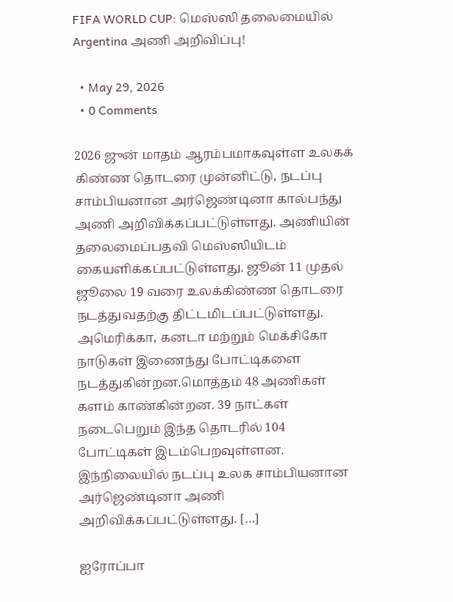FIFA WORLD CUP: மெஸ்ஸி தலைமையில் Argentina அணி அறிவிப்பு!

  • May 29, 2026
  • 0 Comments

2026 ஜுன் மாதம் ஆரம்பமாகவுள்ள உலகக் கிண்ண தொடரை முன்னிட்டு, நடப்பு சாம்பியனான அர்ஜெண்டினா கால்பந்து அணி அறிவிக்கப்பட்டுள்ளது. அணியின் தலைமைப்பதவி மெஸ்ஸியிடம் கையளிக்கப்பட்டுள்ளது. ஜூன் 11 முதல் ஜூலை 19 வரை உலக்கிண்ண தொடரை நடத்துவதற்கு திட்டமிடப்பட்டுள்ளது. அமெரிக்கா, கனடா மற்றும் மெக்சிகோ நாடுகள் இணைந்து போட்டிகளை நடத்துகின்றன.மொத்தம் 48 அணிகள் களம் காண்கின்றன. 39 நாட்கள் நடைபெறும் இந்த தொடரில் 104 போட்டிகள் இடம்பெறவுள்ளன. இந்நிலையில் நடப்பு உலக சாம்பியனான அர்ஜெண்டினா அணி அறிவிக்கப்பட்டுள்ளது. […]

ஐரோப்பா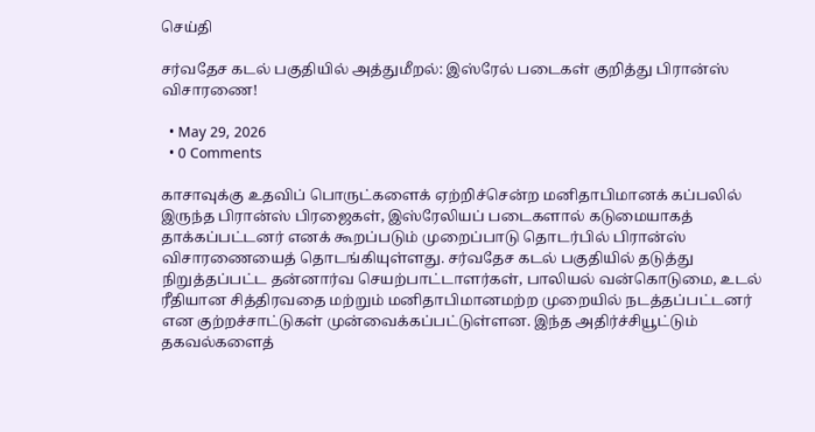செய்தி

சர்வதேச கடல் பகுதியில் அத்துமீறல்: இஸ்ரேல் படைகள் குறித்து பிரான்ஸ் விசாரணை!

  • May 29, 2026
  • 0 Comments

காசாவுக்கு உதவிப் பொருட்களைக் ஏற்றிச்சென்ற மனிதாபிமானக் கப்பலில் இருந்த பிரான்ஸ் பிரஜைகள், இஸ்ரேலியப் படைகளால் கடுமையாகத் தாக்கப்பட்டனர் எனக் கூறப்படும் முறைப்பாடு தொடர்பில் பிரான்ஸ் விசாரணையைத் தொடங்கியுள்ளது. சர்வதேச கடல் பகுதியில் தடுத்து நிறுத்தப்பட்ட தன்னார்வ செயற்பாட்டாளர்கள், பாலியல் வன்கொடுமை, உடல் ரீதியான சித்திரவதை மற்றும் மனிதாபிமானமற்ற முறையில் நடத்தப்பட்டனர் என குற்றச்சாட்டுகள் முன்வைக்கப்பட்டுள்ளன. இந்த அதிர்ச்சியூட்டும் தகவல்களைத்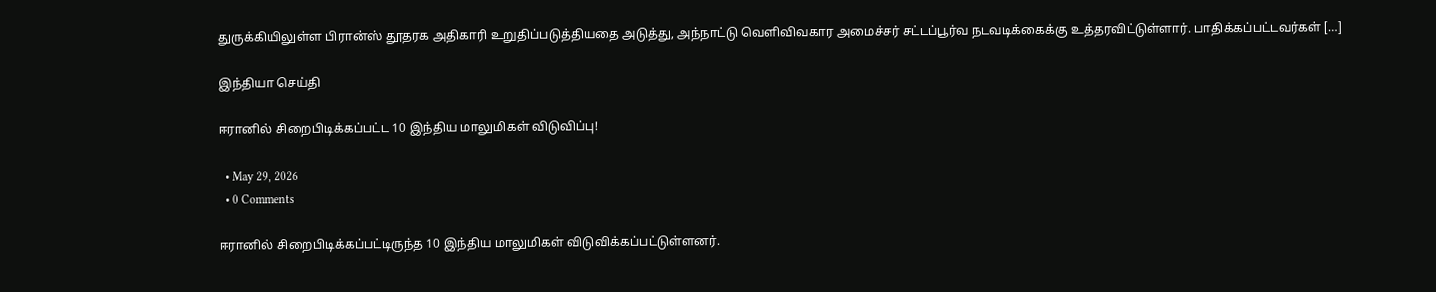துருக்கியிலுள்ள பிரான்ஸ் தூதரக அதிகாரி உறுதிப்படுத்தியதை அடுத்து, அந்நாட்டு வெளிவிவகார அமைச்சர் சட்டப்பூர்வ நடவடிக்கைக்கு உத்தரவிட்டுள்ளார். பாதிக்கப்பட்டவர்கள் […]

இந்தியா செய்தி

ஈரானில் சிறைபிடிக்கப்பட்ட 10 இந்திய மாலுமிகள் விடுவிப்பு!

  • May 29, 2026
  • 0 Comments

ஈரானில் சிறைபிடிக்கப்பட்டிருந்த 10 இந்திய மாலுமிகள் விடுவிக்கப்பட்டுள்ளனர்.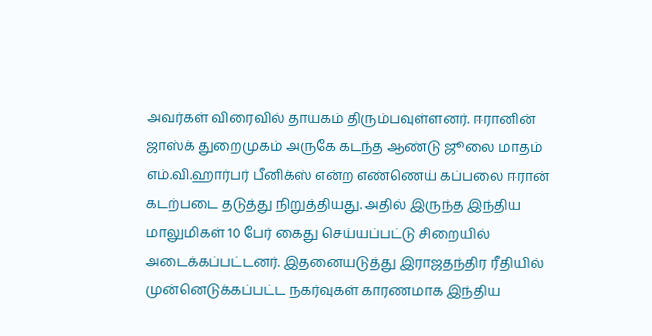அவர்கள் விரைவில் தாயகம் திரும்பவுள்ளனர். ஈரானின் ஜாஸ்க் துறைமுகம் அருகே கடந்த ஆண்டு ஜூலை மாதம் எம்.வி.ஹார்பர் பீனிக்ஸ் என்ற எண்ணெய் கப்பலை ஈரான் கடற்படை தடுத்து நிறுத்தியது. அதில் இருந்த இந்திய மாலுமிகள் 10 பேர் கைது செய்யப்பட்டு சிறையில் அடைக்கப்பட்டனர். இதனையடுத்து இராஜதந்திர ரீதியில் முன்னெடுக்கப்பட்ட நகர்வுகள் காரணமாக இந்திய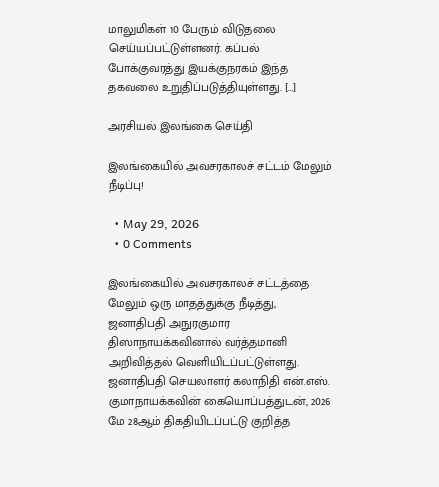மாலுமிகள் 10 பேரும் விடுதலை செய்யப்பட்டுள்ளனர். கப்பல் போக்குவரத்து இயக்குநரகம் இந்த தகவலை உறுதிப்படுத்தியுள்ளது. […]

அரசியல் இலங்கை செய்தி

இலங்கையில் அவசரகாலச் சட்டம் மேலும் நீடிப்பு!

  • May 29, 2026
  • 0 Comments

இலங்கையில் அவசரகாலச் சட்டத்தை மேலும் ஒரு மாதத்துக்கு நீடித்து, ஜனாதிபதி அநுரகுமார திஸாநாயக்கவினால் வர்த்தமானி அறிவித்தல் வெளியிடப்பட்டுள்ளது. ஜனாதிபதி செயலாளர் கலாநிதி என்.எஸ். குமாநாயக்கவின் கையொப்பத்துடன், 2026 மே 28ஆம் திகதியிடப்பட்டு குறித்த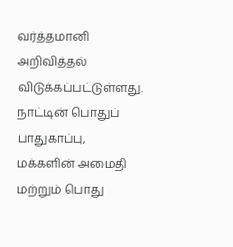வர்த்தமானி அறிவித்தல் விடுக்கப்பட்டுள்ளது. நாட்டின் பொதுப் பாதுகாப்பு, மக்களின் அமைதி மற்றும் பொது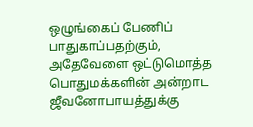ஒழுங்கைப் பேணிப் பாதுகாப்பதற்கும், அதேவேளை ஒட்டுமொத்த பொதுமக்களின் அன்றாட ஜீவனோபாயத்துக்கு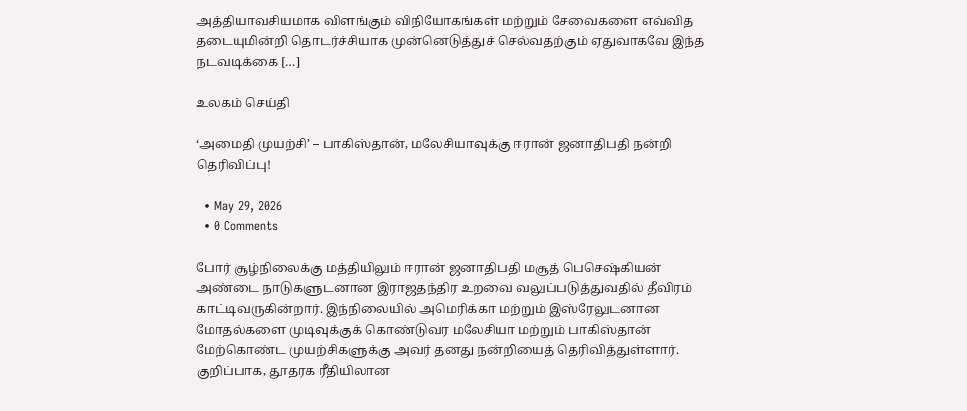அத்தியாவசியமாக விளங்கும் விநியோகங்கள் மற்றும் சேவைகளை எவ்வித தடையுமின்றி தொடர்ச்சியாக முன்னெடுத்துச் செல்வதற்கும் ஏதுவாகவே இந்த நடவடிக்கை […]

உலகம் செய்தி

‘அமைதி முயற்சி’ – பாகிஸ்தான், மலேசியாவுக்கு ஈரான் ஜனாதிபதி நன்றி தெரிவிப்பு!

  • May 29, 2026
  • 0 Comments

போர் சூழ்நிலைக்கு மத்தியிலும் ஈரான் ஜனாதிபதி மசூத் பெசெஷ்கியன் அண்டை நாடுகளுடனான இராஜதந்திர உறவை வலுப்படுத்துவதில் தீவிரம் காட்டிவருகின்றார். இந்நிலையில் அமெரிக்கா மற்றும் இஸ்ரேலுடனான மோதல்களை முடிவுக்குக் கொண்டுவர மலேசியா மற்றும் பாகிஸ்தான் மேற்கொண்ட முயற்சிகளுக்கு அவர் தனது நன்றியைத் தெரிவித்துள்ளார். குறிப்பாக, தூதரக ரீதியிலான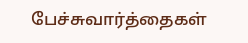பேச்சுவார்த்தைகள்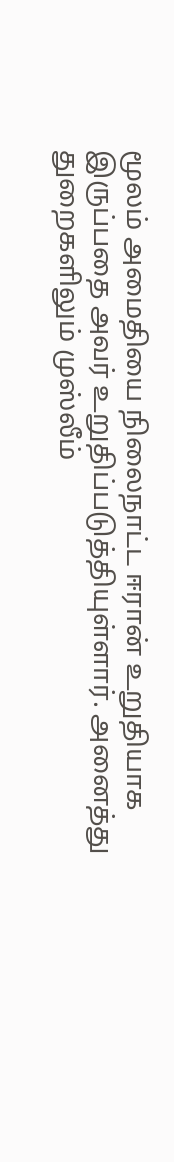மூலம் அமைதியை நிலைநாட்ட ஈரான் உறுதியாக இருப்பதை அவர் உறுதிப்படுத்தியுள்ளார். அனைத்து துறைகளிலும் முஸ்லீம்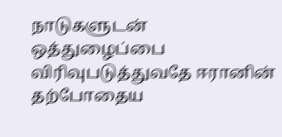நாடுகளுடன் ஒத்துழைப்பை விரிவுபடுத்துவதே ஈரானின் தற்போதைய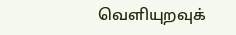வெளியுறவுக்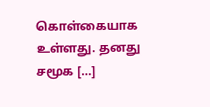கொள்கையாக உள்ளது. தனது சமூக […]